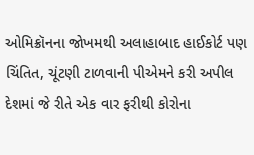ઓમિક્રૉનના જોખમથી અલાહાબાદ હાઈકોર્ટ પણ ચિંતિત, ચૂંટણી ટાળવાની પીએમને કરી અપીલ
દેશમાં જે રીતે એક વાર ફરીથી કોરોના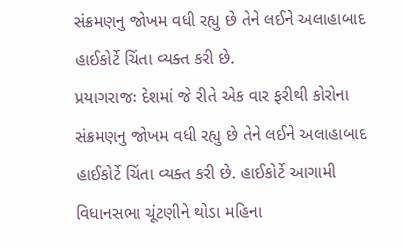સંક્રમણનુ જોખમ વધી રહ્યુ છે તેને લઈને અલાહાબાદ હાઈકોર્ટે ચિંતા વ્યક્ત કરી છે.
પ્રયાગરાજઃ દેશમાં જે રીતે એક વાર ફરીથી કોરોના સંક્રમણનુ જોખમ વધી રહ્યુ છે તેને લઈને અલાહાબાદ હાઈકોર્ટે ચિંતા વ્યક્ત કરી છે. હાઈકોર્ટે આગામી વિધાનસભા ચૂંટણીને થોડા મહિના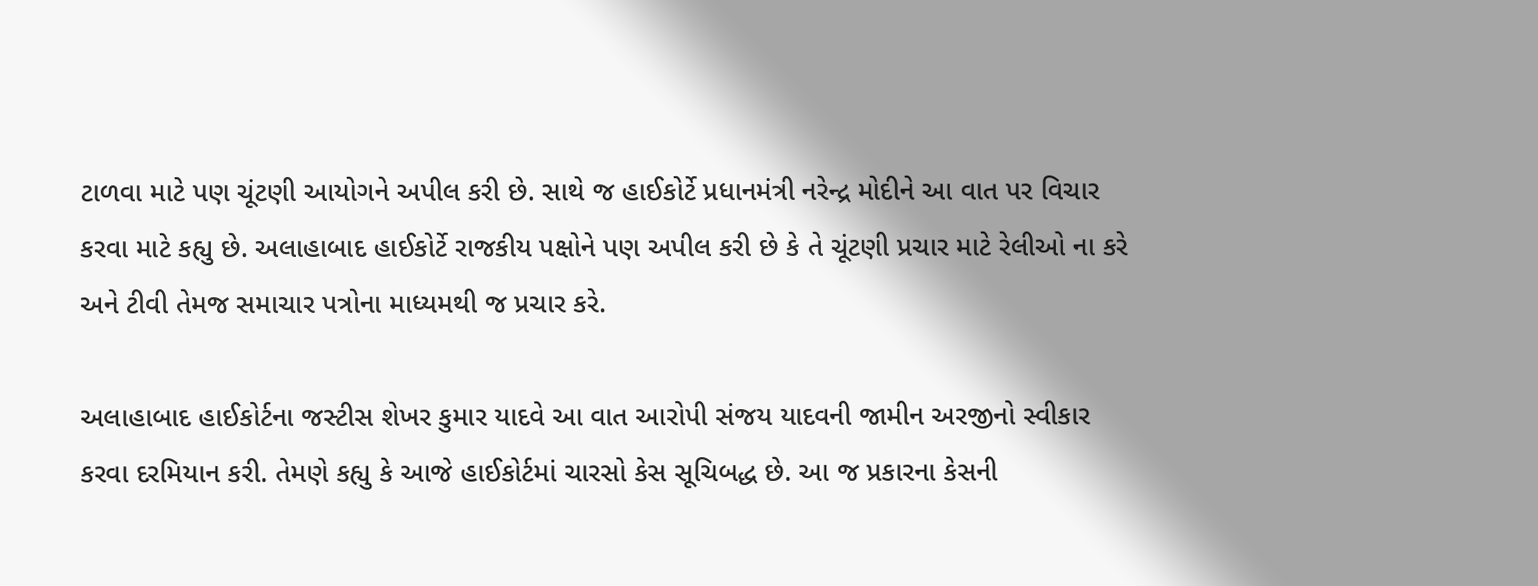ટાળવા માટે પણ ચૂંટણી આયોગને અપીલ કરી છે. સાથે જ હાઈકોર્ટે પ્રધાનમંત્રી નરેન્દ્ર મોદીને આ વાત પર વિચાર કરવા માટે કહ્યુ છે. અલાહાબાદ હાઈકોર્ટે રાજકીય પક્ષોને પણ અપીલ કરી છે કે તે ચૂંટણી પ્રચાર માટે રેલીઓ ના કરે અને ટીવી તેમજ સમાચાર પત્રોના માધ્યમથી જ પ્રચાર કરે.

અલાહાબાદ હાઈકોર્ટના જસ્ટીસ શેખર કુમાર યાદવે આ વાત આરોપી સંજય યાદવની જામીન અરજીનો સ્વીકાર કરવા દરમિયાન કરી. તેમણે કહ્યુ કે આજે હાઈકોર્ટમાં ચારસો કેસ સૂચિબદ્ધ છે. આ જ પ્રકારના કેસની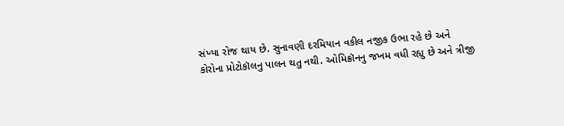સંખ્યા રોજ થાય છે. સુનાવણી દરમિયાન વકીલ નજીક ઉભા રહે છે અને કોરોના પ્રોટોકૉલનુ પાલન થતુ નથી. ઓમિક્રૉનનુ જખમ વધી રહ્યુ છે અને ત્રીજી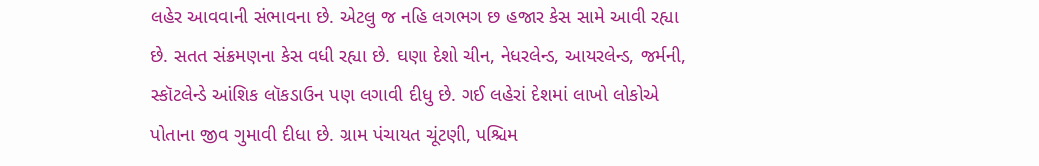લહેર આવવાની સંભાવના છે. એટલુ જ નહિ લગભગ છ હજાર કેસ સામે આવી રહ્યા છે. સતત સંક્રમણના કેસ વધી રહ્યા છે. ઘણા દેશો ચીન, નેધરલેન્ડ, આયરલેન્ડ, જર્મની, સ્કૉટલેન્ડે આંશિક લૉકડાઉન પણ લગાવી દીધુ છે. ગઈ લહેરાં દેશમાં લાખો લોકોએ પોતાના જીવ ગુમાવી દીધા છે. ગ્રામ પંચાયત ચૂંટણી, પશ્ચિમ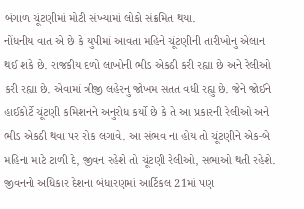બંગાળ ચૂંટણીમાં મોટી સંખ્યામાં લોકો સંક્રમિત થયા.
નોંધનીય વાત એ છે કે યુપીમાં આવતા મહિને ચૂંટણીની તારીખોનુ એલાન થઈ શકે છે. રાજકીય દળો લાખોની ભીડ એકઠી કરી રહ્યા છે અને રેલીઓ કરી રહ્યા છે. એવામાં ત્રીજી લહેરનુ જોખમ સતત વધી રહ્યુ છે. જેને જોઈને હાઈકોર્ટે ચૂંટણી કમિશનને અનુરોધ કર્યો છે કે તે આ પ્રકારની રેલીઓ અને ભીડ એકઠી થવા પર રોક લગાવે. આ સંભવ ના હોય તો ચૂંટણીને એક-બે મહિના માટે ટાળી દે, જીવન રહેશે તો ચૂંટણી રેલીઓ, સભાઓ થતી રહેશે. જીવનનો અધિકાર દેશના બંધારણમાં આર્ટિકલ 21માં પણ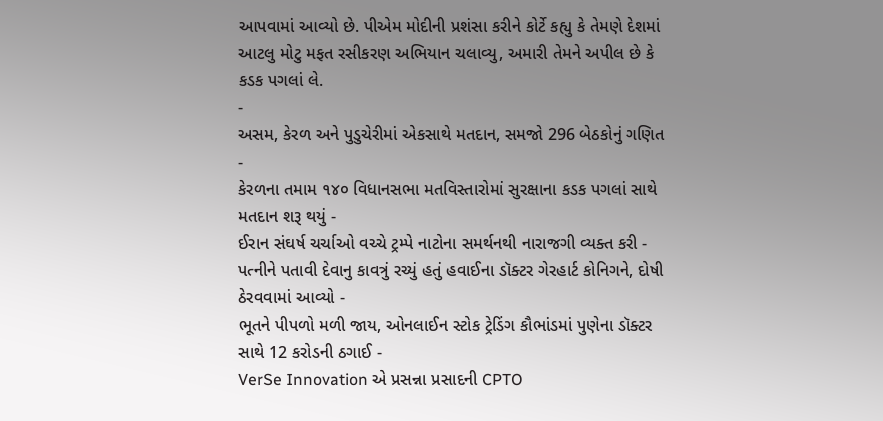આપવામાં આવ્યો છે. પીએમ મોદીની પ્રશંસા કરીને કોર્ટે કહ્યુ કે તેમણે દેશમાં આટલુ મોટુ મફત રસીકરણ અભિયાન ચલાવ્યુ, અમારી તેમને અપીલ છે કે કડક પગલાં લે.
-
અસમ, કેરળ અને પુડુચેરીમાં એકસાથે મતદાન, સમજો 296 બેઠકોનું ગણિત -
કેરળના તમામ ૧૪૦ વિધાનસભા મતવિસ્તારોમાં સુરક્ષાના કડક પગલાં સાથે મતદાન શરૂ થયું -
ઈરાન સંઘર્ષ ચર્ચાઓ વચ્ચે ટ્રમ્પે નાટોના સમર્થનથી નારાજગી વ્યક્ત કરી -
પત્નીને પતાવી દેવાનુ કાવત્રું રચ્યું હતું હવાઈના ડૉક્ટર ગેરહાર્ટ કોનિગને, દોષી ઠેરવવામાં આવ્યો -
ભૂતને પીપળો મળી જાય, ઓનલાઈન સ્ટોક ટ્રેડિંગ કૌભાંડમાં પુણેના ડૉક્ટર સાથે 12 કરોડની ઠગાઈ -
VerSe Innovation એ પ્રસન્ના પ્રસાદની CPTO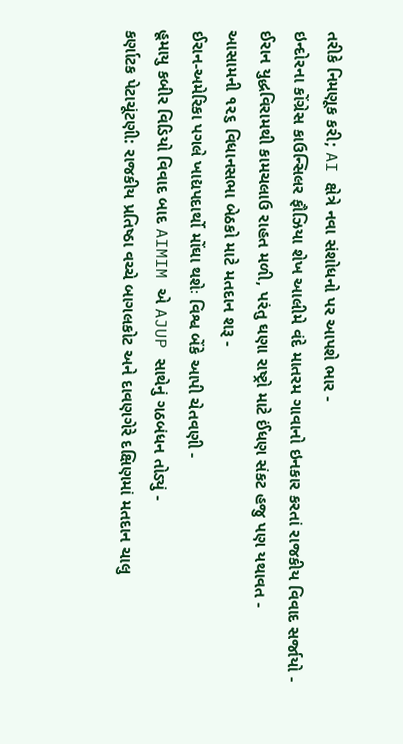તરીકે નિમણૂક કરી; AI ક્ષેત્રે નવા સંશોધનો પર આપશે ભાર -
ઇન્દોરના કોંગ્રેસ કાઉન્સિલર ફૌઝિયા શેખ આલીમે વંદે માતરમ ગાવાનો ઇનકાર કરતાં રાજકીય વિવાદ સર્જાયો -
ઈરાન યુદ્ધવિરામથી કામચલાઉ રાહત મળી, પરંતુ ઘણા રાષ્ટ્રો માટે ઈંધણ સંકટ હજુ પણ યથાવત -
આસામની ૧૨૬ વિધાનસભા બેઠકો માટે મતદાન શરૂ -
ઈરાન-અમેરિકા પગલે ખાદ્યપદાર્થો મોંઘા થશેઃ વિશ્વ બેંકે આપી ચેતવણી -
હૂમાયુ કબીર વિડિયો વિવાદ બાદ AIMIM એ AJUP સાથેનું ગઠબંધન તોડ્યું -
કર્ણાટક પેટાચૂંટણી: રાજકીય પ્રતિષ્ઠા વચ્ચે બાગલકોટ અને દાવણગેરે દક્ષિણમાં મતદાન ચાલુ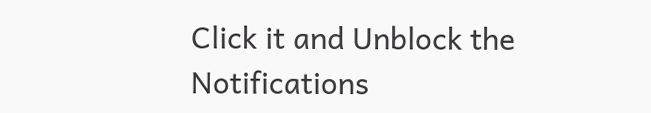Click it and Unblock the Notifications